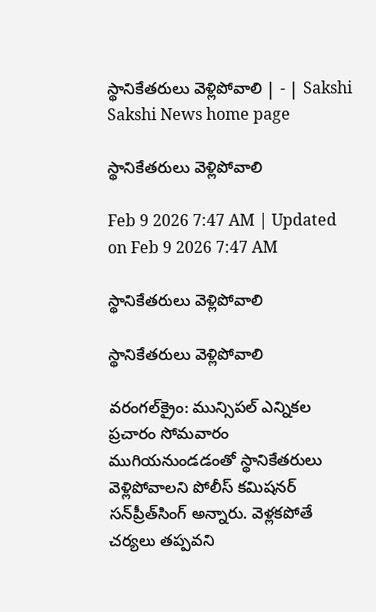స్థానికేతరులు వెళ్లిపోవాలి | - | Sakshi
Sakshi News home page

స్థానికేతరులు వెళ్లిపోవాలి

Feb 9 2026 7:47 AM | Updated on Feb 9 2026 7:47 AM

స్థానికేతరులు వెళ్లిపోవాలి

స్థానికేతరులు వెళ్లిపోవాలి

వరంగల్‌క్రైం: మున్సిపల్‌ ఎన్నికల ప్రచారం సోమవారం ముగియనుండడంతో స్థానికేతరులు వెళ్లిపోవాలని పోలీస్‌ కమిషనర్‌ సన్‌ప్రీత్‌సింగ్‌ అన్నారు. వెళ్లకపోతే చర్యలు తప్పవని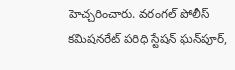హెచ్చరించారు. వరంగల్‌ పోలీస్‌ కమిషనరేట్‌ పరిధి స్టేషన్‌ ఘన్‌పూర్‌,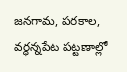జనగామ, పరకాల, వర్ధన్నపేట పట్టణాల్లో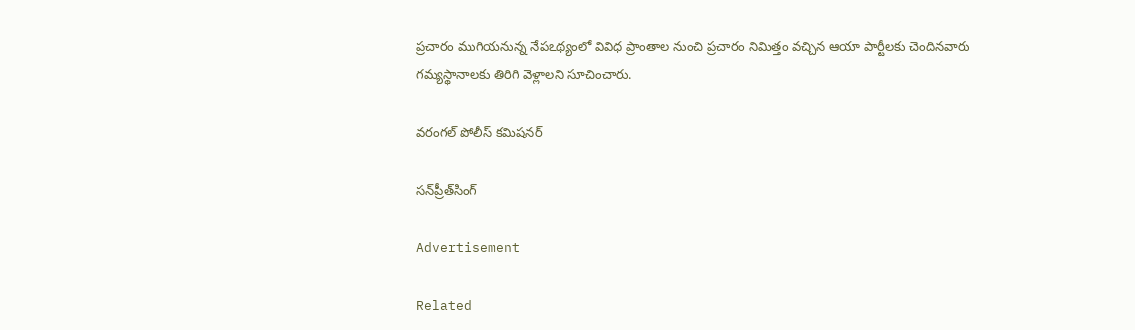ప్రచారం ముగియనున్న నేపఽథ్యంలో వివిధ ప్రాంతాల నుంచి ప్రచారం నిమిత్తం వచ్చిన ఆయా పార్టీలకు చెందినవారు గమ్యస్థానాలకు తిరిగి వెళ్లాలని సూచించారు.

వరంగల్‌ పోలీస్‌ కమిషనర్‌

సన్‌ప్రీత్‌సింగ్‌

Advertisement

Related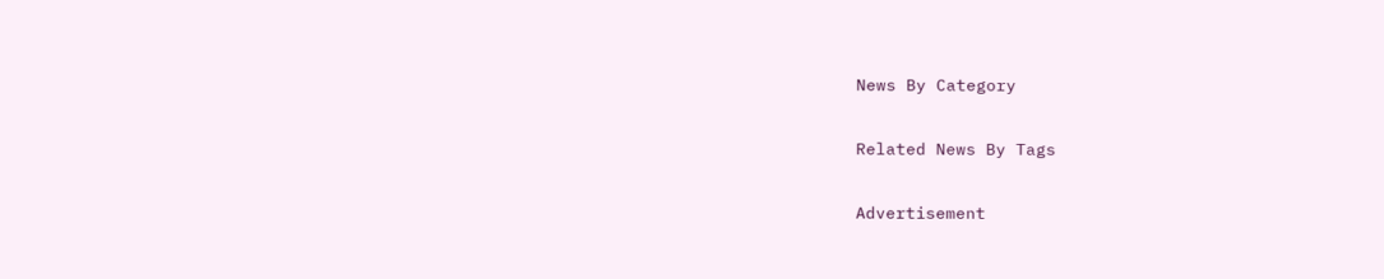News By Category

Related News By Tags

Advertisement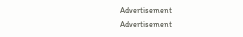Advertisement
Advertisement